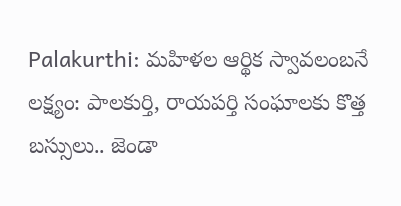Palakurthi: మహిళల ఆర్థిక స్వావలంబనే లక్ష్యం: పాలకుర్తి, రాయపర్తి సంఘాలకు కొత్త బస్సులు.. జెండా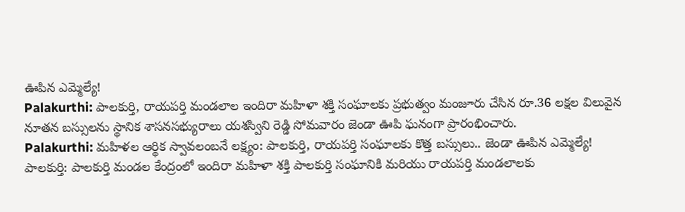ఊపిన ఎమ్మెల్యే!
Palakurthi: పాలకుర్తి, రాయపర్తి మండలాల ఇందిరా మహిళా శక్తి సంఘాలకు ప్రభుత్వం మంజూరు చేసిన రూ.36 లక్షల విలువైన నూతన బస్సులను స్థానిక శాసనసభ్యురాలు యశస్విని రెడ్డి సోమవారం జెండా ఊపి ఘనంగా ప్రారంభించారు.
Palakurthi: మహిళల ఆర్థిక స్వావలంబనే లక్ష్యం: పాలకుర్తి, రాయపర్తి సంఘాలకు కొత్త బస్సులు.. జెండా ఊపిన ఎమ్మెల్యే!
పాలకుర్తి: పాలకుర్తి మండల కేంద్రంలో ఇందిరా మహిళా శక్తి పాలకుర్తి సంఘానికి మరియు రాయపర్తి మండలాలకు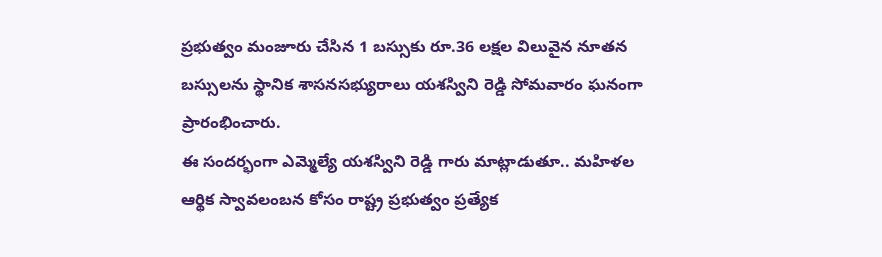ప్రభుత్వం మంజూరు చేసిన 1 బస్సుకు రూ.36 లక్షల విలువైన నూతన బస్సులను స్థానిక శాసనసభ్యురాలు యశస్విని రెడ్డి సోమవారం ఘనంగా ప్రారంభించారు.
ఈ సందర్భంగా ఎమ్మెల్యే యశస్విని రెడ్డి గారు మాట్లాడుతూ.. మహిళల ఆర్థిక స్వావలంబన కోసం రాష్ట్ర ప్రభుత్వం ప్రత్యేక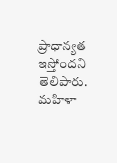ప్రాధాన్యత ఇస్తోందని తెలిపారు. మహిళా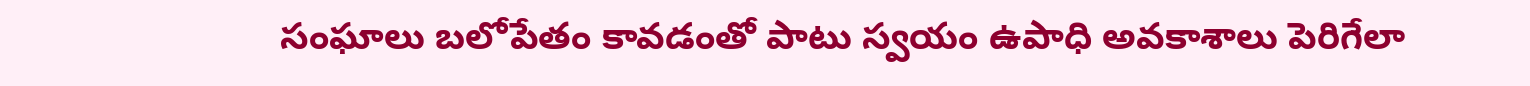సంఘాలు బలోపేతం కావడంతో పాటు స్వయం ఉపాధి అవకాశాలు పెరిగేలా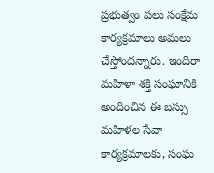ప్రభుత్వం పలు సంక్షేమ కార్యక్రమాలు అమలు చేస్తోందన్నారు. ఇందిరా మహిళా శక్తి సంఘానికి అందించిన ఈ బస్సు మహిళల సేవా కార్యక్రమాలకు, సంఘ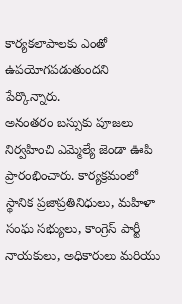కార్యకలాపాలకు ఎంతో ఉపయోగపడుతుందని పేర్కొన్నారు.
అనంతరం బస్సుకు పూజలు నిర్వహించి ఎమ్మెల్యే జెండా ఊపి ప్రారంభించారు. కార్యక్రమంలో స్థానిక ప్రజాప్రతినిధులు, మహిళా సంఘ సభ్యులు, కాంగ్రెస్ పార్టీ నాయకులు, అధికారులు మరియు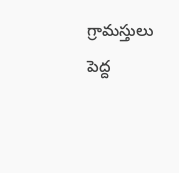గ్రామస్తులు పెద్ద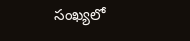సంఖ్యలో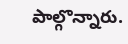పాల్గొన్నారు.